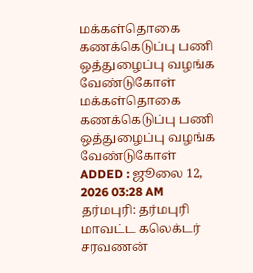மக்கள்தொகை கணக்கெடுப்பு பணி ஒத்துழைப்பு வழங்க வேண்டுகோள்
மக்கள்தொகை கணக்கெடுப்பு பணி ஒத்துழைப்பு வழங்க வேண்டுகோள்
ADDED : ஜூலை 12, 2026 03:28 AM
தர்மபுரி: தர்மபுரி மாவட்ட கலெக்டர் சரவணன்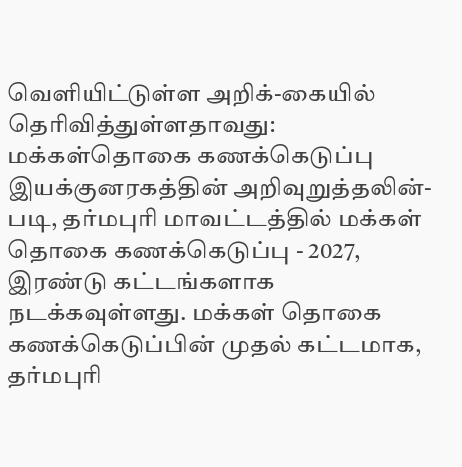வெளியிட்டுள்ள அறிக்-கையில் தெரிவித்துள்ளதாவது:
மக்கள்தொகை கணக்கெடுப்பு இயக்குனரகத்தின் அறிவுறுத்தலின்-படி, தர்மபுரி மாவட்டத்தில் மக்கள் தொகை கணக்கெடுப்பு - 2027, இரண்டு கட்டங்களாக நடக்கவுள்ளது. மக்கள் தொகை கணக்கெடுப்பின் முதல் கட்டமாக, தர்மபுரி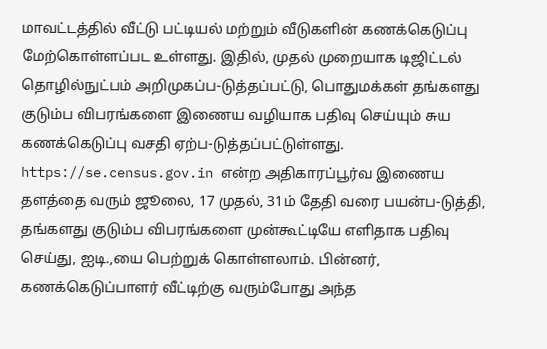மாவட்டத்தில் வீட்டு பட்டியல் மற்றும் வீடுகளின் கணக்கெடுப்பு மேற்கொள்ளப்பட உள்ளது. இதில், முதல் முறையாக டிஜிட்டல் தொழில்நுட்பம் அறிமுகப்ப-டுத்தப்பட்டு, பொதுமக்கள் தங்களது குடும்ப விபரங்களை இணைய வழியாக பதிவு செய்யும் சுய கணக்கெடுப்பு வசதி ஏற்ப-டுத்தப்பட்டுள்ளது. https://se.census.gov.in என்ற அதிகாரப்பூர்வ இணைய
தளத்தை வரும் ஜூலை, 17 முதல், 31ம் தேதி வரை பயன்ப-டுத்தி, தங்களது குடும்ப விபரங்களை முன்கூட்டியே எளிதாக பதிவு செய்து, ஐடி.,யை பெற்றுக் கொள்ளலாம். பின்னர், கணக்கெடுப்பாளர் வீட்டிற்கு வரும்போது அந்த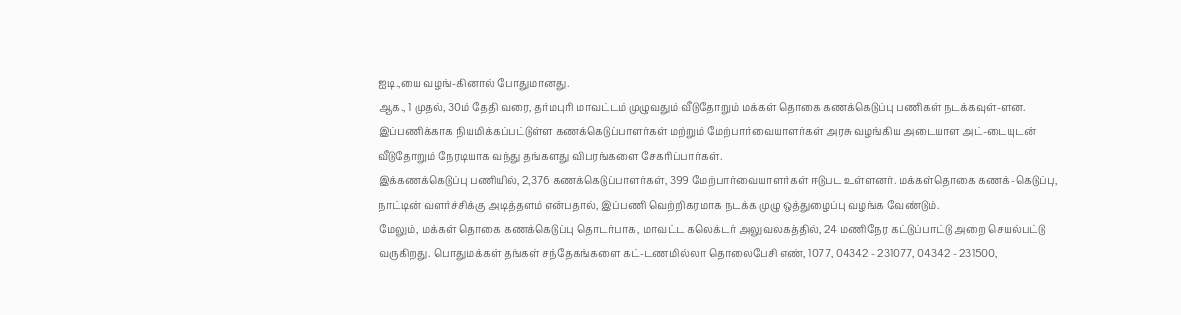ஐடி.,யை வழங்-கினால் போதுமானது.
ஆக., 1 முதல், 30ம் தேதி வரை, தர்மபுரி மாவட்டம் முழுவதும் வீடுதோறும் மக்கள் தொகை கணக்கெடுப்பு பணிகள் நடக்கவுள்-ளன. இப்பணிக்காக நியமிக்கப்பட்டுள்ள கணக்கெடுப்பாளர்கள் மற்றும் மேற்பார்வையாளர்கள் அரசு வழங்கிய அடையாள அட்-டையுடன் வீடுதோறும் நேரடியாக வந்து தங்களது விபரங்களை சேகரிப்பார்கள்.
இக்கணக்கெடுப்பு பணியில், 2,376 கணக்கெடுப்பாளர்கள், 399 மேற்பார்வையாளர்கள் ஈடுபட உள்ளனர். மக்கள்தொகை கணக்-கெடுப்பு, நாட்டின் வளர்ச்சிக்கு அடித்தளம் என்பதால், இப்பணி வெற்றிகரமாக நடக்க முழு ஒத்துழைப்பு வழங்க வேண்டும்.
மேலும், மக்கள் தொகை கணக்கெடுப்பு தொடர்பாக, மாவட்ட கலெக்டர் அலுவலகத்தில், 24 மணிநேர கட்டுப்பாட்டு அறை செயல்பட்டு வருகிறது. பொதுமக்கள் தங்கள் சந்தேகங்களை கட்-டணமில்லா தொலைபேசி எண், 1077, 04342 - 231077, 04342 - 231500,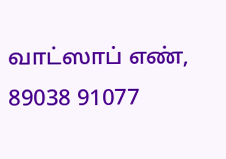வாட்ஸாப் எண், 89038 91077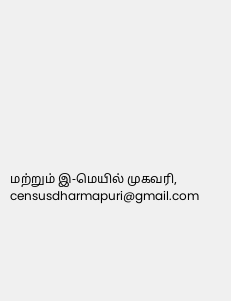மற்றும் இ-மெயில் முகவரி, censusdharmapuri@gmail.com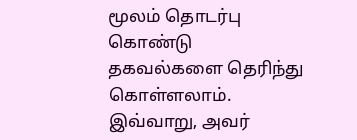மூலம் தொடர்பு கொண்டு தகவல்களை தெரிந்து கொள்ளலாம்.
இவ்வாறு, அவர்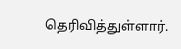தெரிவித்துள்ளார்.